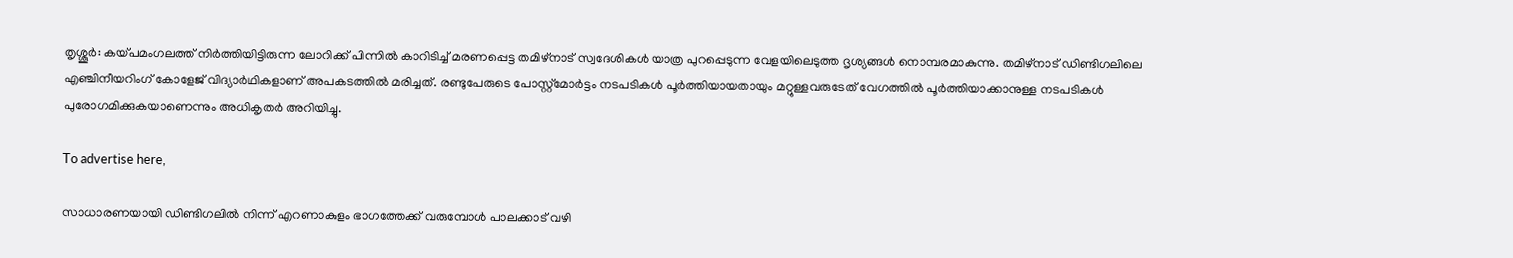തൃശ്ശൂർ: കയ്പമംഗലത്ത് നിർത്തിയിട്ടിരുന്ന ലോറിക്ക് പിന്നിൽ കാറിടിച്ച് മരണപ്പെട്ട തമിഴ്‌നാട് സ്വദേശികൾ യാത്ര പുറപ്പെടുന്ന വേളയിലെടുത്ത ദൃശ്യങ്ങൾ നൊമ്പരമാകുന്നു. തമിഴ്‌നാട് ഡിണ്ടിഗലിലെ എഞ്ചിനീയറിംഗ് കോളേജ് വിദ്യാർഥികളാണ് അപകടത്തിൽ മരിച്ചത്. രണ്ടുപേരുടെ പോസ്റ്റ്മോർട്ടം നടപടികൾ പൂർത്തിയായതായും മറ്റുള്ളവരുടേത് വേഗത്തിൽ പൂർത്തിയാക്കാനുള്ള നടപടികൾ പുരോഗമിക്കുകയാണെന്നും അധികൃതർ അറിയിച്ചു.

To advertise here,

സാധാരണയായി ഡിണ്ടിഗലിൽ നിന്ന് എറണാകുളം ഭാഗത്തേക്ക് വരുമ്പോൾ പാലക്കാട് വഴി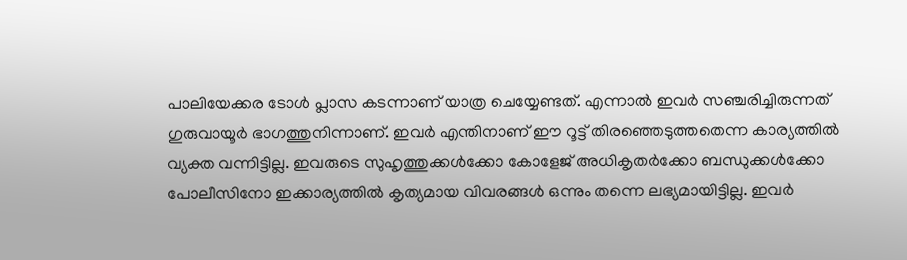പാലിയേക്കര ടോൾ പ്ലാസ കടന്നാണ് യാത്ര ചെയ്യേണ്ടത്. എന്നാൽ ഇവർ സഞ്ചരിച്ചിരുന്നത് ഗുരുവായൂർ ഭാഗത്തുനിന്നാണ്. ഇവർ എന്തിനാണ് ഈ റൂട്ട് തിരഞ്ഞെടുത്തതെന്ന കാര്യത്തിൽ വ്യക്ത വന്നിട്ടില്ല. ഇവരുടെ സുഹൃത്തുക്കൾക്കോ കോളേജ് അധികൃതർക്കോ ബന്ധുക്കൾക്കോ പോലീസിനോ ഇക്കാര്യത്തിൽ കൃത്യമായ വിവരങ്ങൾ ഒന്നും തന്നെ ലഭ്യമായിട്ടില്ല. ഇവർ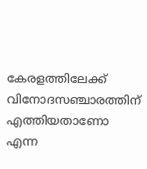കേരളത്തിലേക്ക് വിനോദസഞ്ചാരത്തിന് എത്തിയതാണോ എന്ന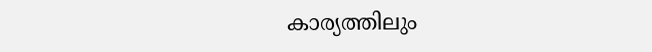കാര്യത്തിലും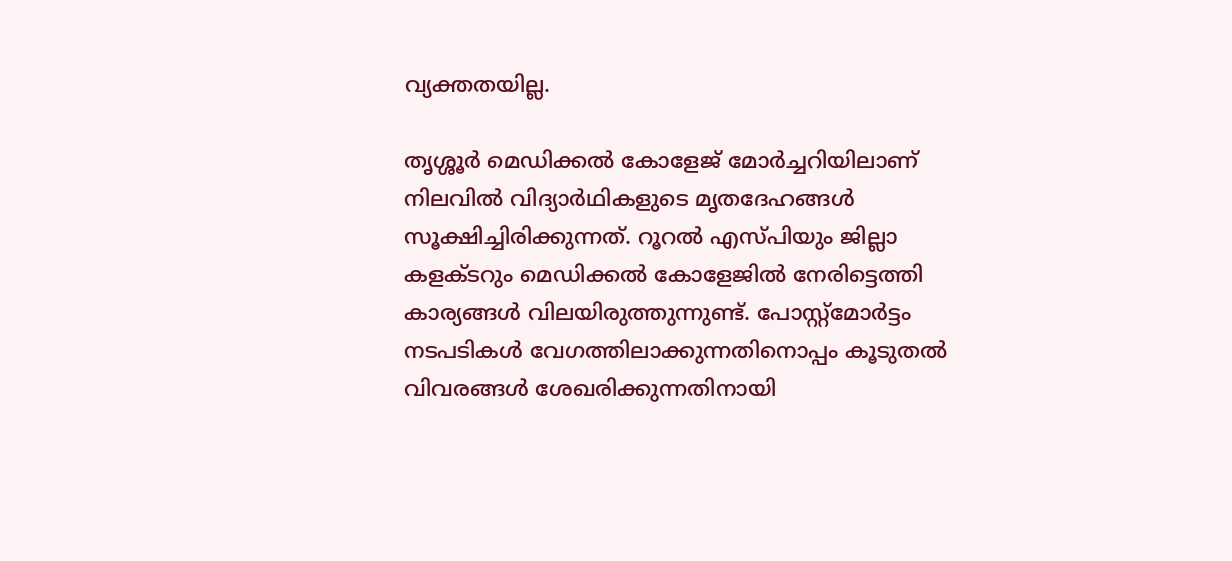വ്യക്തതയില്ല.

തൃശ്ശൂർ മെഡിക്കൽ കോളേജ് മോർച്ചറിയിലാണ് നിലവിൽ വിദ്യാർഥികളുടെ മൃതദേഹങ്ങൾ സൂക്ഷിച്ചിരിക്കുന്നത്. റൂറൽ എസ്പിയും ജില്ലാ കളക്ടറും മെഡിക്കൽ കോളേജിൽ നേരിട്ടെത്തി കാര്യങ്ങൾ വിലയിരുത്തുന്നുണ്ട്. പോസ്റ്റ്മോർട്ടം നടപടികൾ വേഗത്തിലാക്കുന്നതിനൊപ്പം കൂടുതൽ വിവരങ്ങൾ ശേഖരിക്കുന്നതിനായി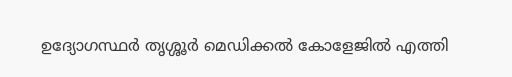ഉദ്യോഗസ്ഥർ തൃശ്ശൂർ മെഡിക്കൽ കോളേജിൽ എത്തി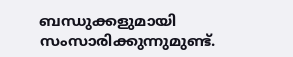ബന്ധുക്കളുമായി സംസാരിക്കുന്നുമുണ്ട്.